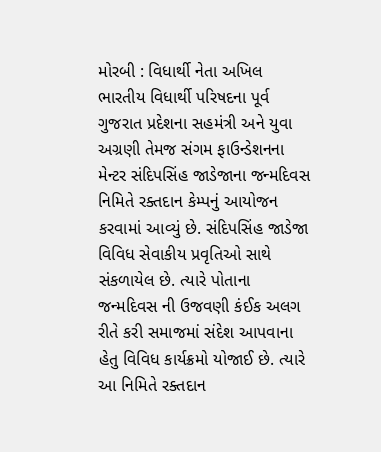મોરબી : વિધાર્થી નેતા અખિલ ભારતીય વિધાર્થી પરિષદના પૂર્વ ગુજરાત પ્રદેશના સહમંત્રી અને યુવા અગ્રણી તેમજ સંગમ ફાઉન્ડેશનના મેન્ટર સંદિપસિંહ જાડેજાના જન્મદિવસ નિમિતે રક્તદાન કેમ્પનું આયોજન કરવામાં આવ્યું છે. સંદિપસિંહ જાડેજા વિવિધ સેવાકીય પ્રવૃતિઓ સાથે સંકળાયેલ છે. ત્યારે પોતાના જન્મદિવસ ની ઉજવણી કંઈક અલગ રીતે કરી સમાજમાં સંદેશ આપવાના હેતુ વિવિધ કાર્યક્રમો યોજાઈ છે. ત્યારે આ નિમિતે રક્તદાન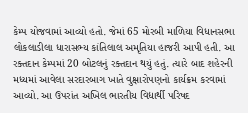કેમ્પ યોજવામાં આવ્યો હતો. જેમાં 65 મોરબી માળિયા વિધાનસભા લોકલાડીલા ધારાસભ્ય કાંતિલાલ અમૃતિયા હાજરી આપી હતી. આ રક્તદાન કેમ્પમાં 20 બોટલનું રક્તદાન થયું હતું. ત્યારે બાદ શહેરની મધ્યમાં આવેલા સરદારબાગ ખાતે વુક્ષારોપણનો કાર્યક્રમ કરવામાં આવ્યો. આ ઉપરાંત અખિલ ભારતીય વિદ્યાર્થી પરિષદ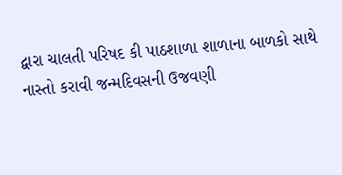દ્વારા ચાલતી પરિષદ કી પાઠશાળા શાળાના બાળકો સાથે નાસ્તો કરાવી જન્મદિવસની ઉજવણી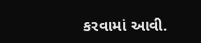કરવામાં આવી.